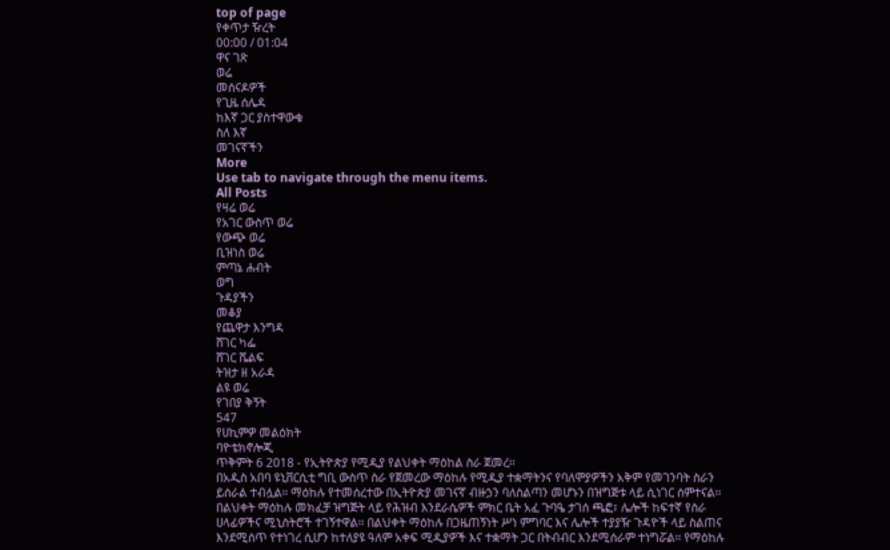top of page
የቀጥታ ዥረት
00:00 / 01:04
ዋና ገጽ
ወሬ
መሰናዶዎች
የጊዜ ሰሌዳ
ከእኛ ጋር ያስተዋውቁ
ስለ እኛ
መገናኛችን
More
Use tab to navigate through the menu items.
All Posts
የዛሬ ወሬ
የአገር ውስጥ ወሬ
የውጭ ወሬ
ቢዝነስ ወሬ
ምጣኔ ሐብት
ወግ
ጉዳያችን
መቆያ
የጨዋታ እንግዳ
ሸገር ካፌ
ሸገር ሼልፍ
ትዝታ ዘ አራዳ
ልዩ ወሬ
የገበያ ቅኝት
547
የሀኪምዎ መልዕክት
ባዮቴክኖሎጂ
ጥቅምት 6 2018 - የኢትዮጵያ የሚዲያ የልህቀት ማዕከል ስራ ጀመረ፡፡
በአዲስ አበባ ዩኒቨርሲቲ ግቢ ውስጥ ስራ የጀመረው ማዕከሉ የሚዲያ ተቋማትንና የባለሞያዎችን አቅም የመገንባት ስራን ይሰራል ተብሏል። ማዕከሉ የተመሰረተው በኢትዮጵያ መገናኛ ብዙኃን ባለስልጣን መሆኑን በዝግጅቱ ላይ ሲነገር ሰምተናል፡፡ በልህቀት ማዕከሉ መክፈቻ ዝግጅት ላይ የሕዝብ እንደራሴዎች ምክር ቤት አፈ ጉባዔ ታገሰ ጫፎ፣ ሌሎች ከፍተኛ የስራ ሀላፊዎችና ሚኒስትሮች ተገኝተዋል፡፡ በልህቀት ማዕከሉ በጋዜጠኝነት ሥነ ምግባር እና ሌሎች ተያያዥ ጉዳዮች ላይ ስልጠና እንደሚሰጥ የተነገረ ሲሆን ከተለያዩ ዓለም አቀፍ ሚዲያዎች እና ተቋማት ጋር በትብብር እንደሚሰራም ተነግሯል። የማዕከሉ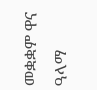መቋቋም ዋና ዓላማ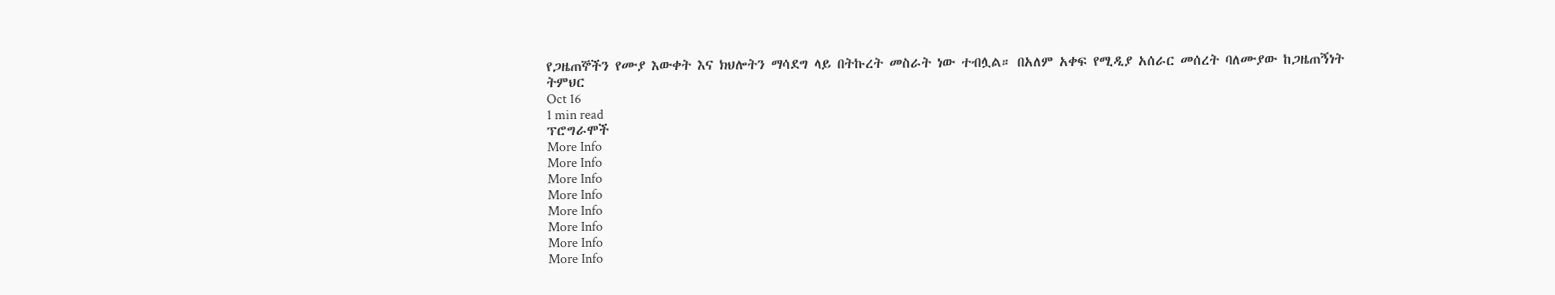የጋዜጠኞችን የሙያ እውቀት እና ክህሎትን ማሳደግ ላይ በትኩረት መስራት ነው ተብሏል። በአለም አቀፍ የሚዲያ አሰራር መሰረት ባለሙያው ከጋዜጠኝነት ትምህር
Oct 16
1 min read
ፕሮግራሞች
More Info
More Info
More Info
More Info
More Info
More Info
More Info
More Info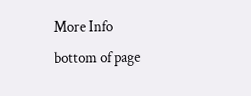More Info
bottom of page